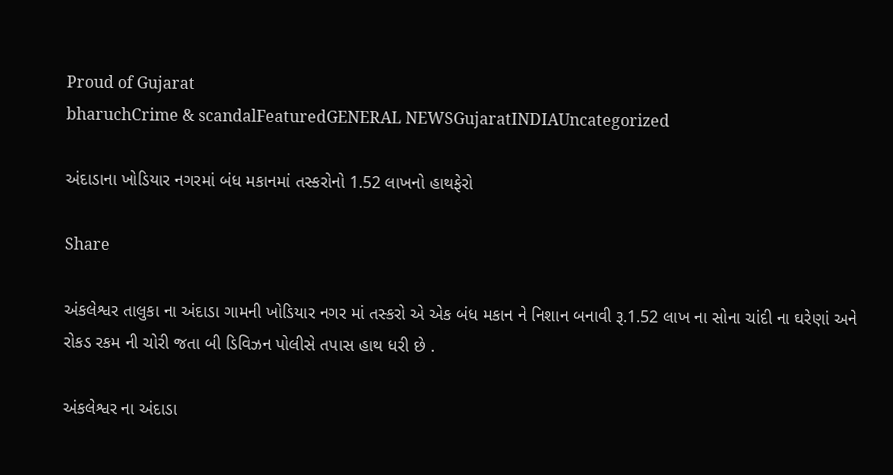Proud of Gujarat
bharuchCrime & scandalFeaturedGENERAL NEWSGujaratINDIAUncategorized

અંદાડાના ખોડિયાર નગરમાં બંધ મકાનમાં તસ્કરોનો 1.52 લાખનો હાથફેરો

Share

અંકલેશ્વર તાલુકા ના અંદાડા ગામની ખોડિયાર નગર માં તસ્કરો એ એક બંધ મકાન ને નિશાન બનાવી રૂ.1.52 લાખ ના સોના ચાંદી ના ઘરેણાં અને રોકડ રકમ ની ચોરી જતા બી ડિવિઝન પોલીસે તપાસ હાથ ધરી છે .

અંકલેશ્વર ના અંદાડા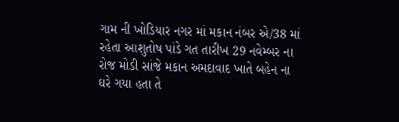ગામ ની ખોડિયાર નગર માં મકાન નંબર એ/38 માં રહેતા આશુતોષ પાંડે ગત તારીખ 29 નવેમ્બર ના રોજ મોડી સાંજે મકાન અમદાવાદ ખાતે બહેન ના ઘરે ગયા હતા તે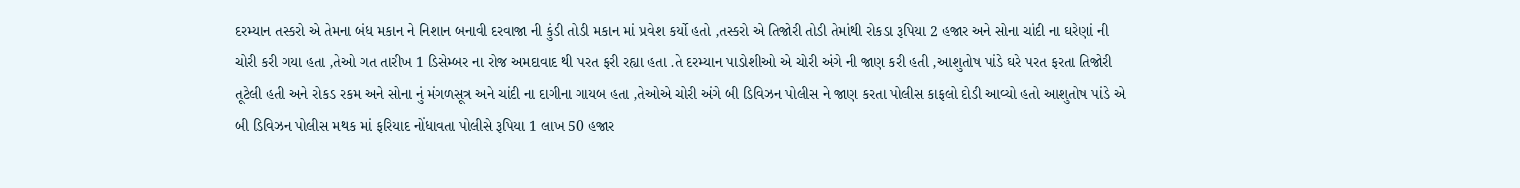દરમ્યાન તસ્કરો એ તેમના બંધ મકાન ને નિશાન બનાવી દરવાજા ની કુંડી તોડી મકાન માં પ્રવેશ કર્યો હતો ,તસ્કરો એ તિજોરી તોડી તેમાંથી રોકડા રૂપિયા 2 હજાર અને સોના ચાંદી ના ઘરેણાં ની ચોરી કરી ગયા હતા ,તેઓ ગત તારીખ 1 ડિસેમ્બર ના રોજ અમદાવાદ થી પરત ફરી રહ્યા હતા .તે દરમ્યાન પાડોશીઓ એ ચોરી અંગે ની જાણ કરી હતી ,આશુતોષ પાંડે ઘરે પરત ફરતા તિજોરી તૂટેલી હતી અને રોકડ રકમ અને સોના નું મંગળસૂત્ર અને ચાંદી ના દાગીના ગાયબ હતા ,તેઓએ ચોરી અંગે બી ડિવિઝન પોલીસ ને જાણ કરતા પોલીસ કાફલો દોડી આવ્યો હતો આશુતોષ પાંડે એ બી ડિવિઝન પોલીસ મથક માં ફરિયાદ નોંધાવતા પોલીસે રૂપિયા 1 લાખ 50 હજાર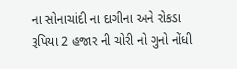ના સોનાચાંદી ના દાગીના અને રોકડા રૂપિયા 2 હજાર ની ચોરી નો ગુનો નોંધી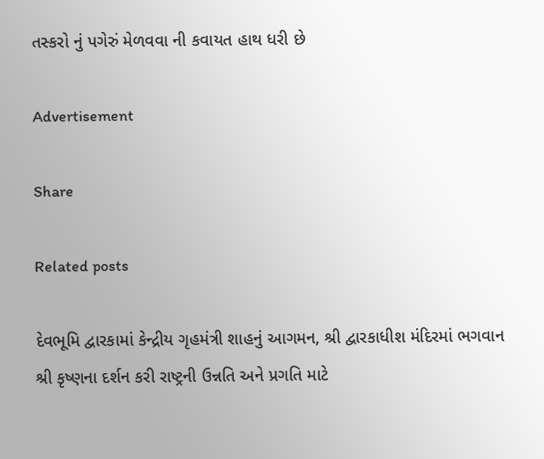તસ્કરો નું પગેરું મેળવવા ની કવાયત હાથ ધરી છે

Advertisement

Share

Related posts

દેવભૂમિ દ્વારકામાં કેન્દ્રીય ગૃહમંત્રી શાહનું આગમન, શ્રી દ્વારકાધીશ મંદિરમાં ભગવાન શ્રી કૃષ્ણના દર્શન કરી રાષ્ટ્રની ઉન્નતિ અને પ્રગતિ માટે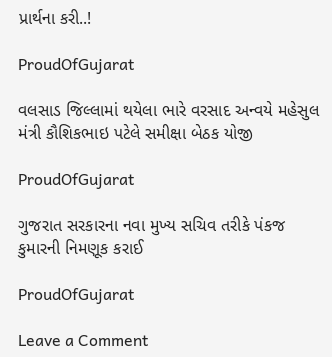પ્રાર્થના કરી..!

ProudOfGujarat

વલસાડ જિલ્લામાં થયેલા ભારે વરસાદ અન્‍વયે મહેસુલ મંત્રી કૌશિકભાઇ પટેલે સમીક્ષા બેઠક યોજી

ProudOfGujarat

ગુજરાત સરકારના નવા મુખ્ય સચિવ તરીકે પંકજ કુમારની નિમણૂક કરાઈ

ProudOfGujarat

Leave a Comment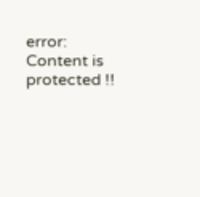error: Content is protected !!